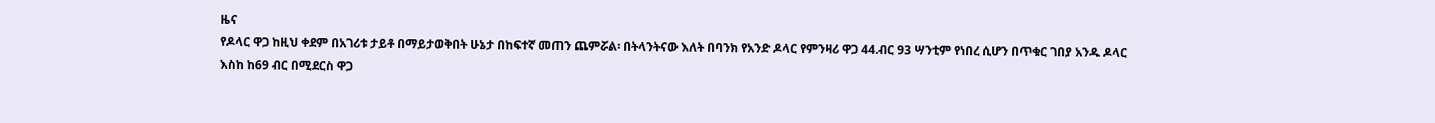ዜና
የዶላር ዋጋ ከዚህ ቀደም በአገሪቱ ታይቶ በማይታወቅበት ሁኔታ በከፍተኛ መጠን ጨምሯል፡ በትላንትናው እለት በባንክ የአንድ ዶላር የምንዛሪ ዋጋ 44.ብር 93 ሣንቲም የነበረ ሲሆን በጥቁር ገበያ አንዱ ዶላር እስከ ከ69 ብር በሚደርስ ዋጋ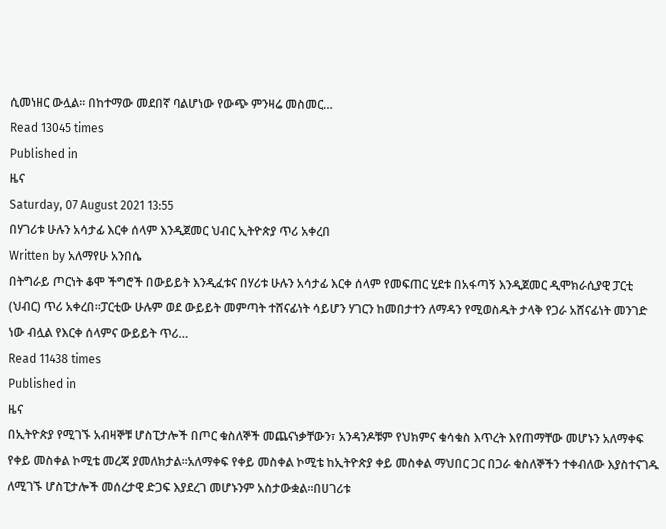ሲመነዘር ውሏል፡፡ በከተማው መደበኛ ባልሆነው የውጭ ምንዛሬ መስመር…
Read 13045 times
Published in
ዜና
Saturday, 07 August 2021 13:55
በሃገሪቱ ሁሉን አሳታፊ እርቀ ሰላም እንዲጀመር ህብር ኢትዮጵያ ጥሪ አቀረበ
Written by አለማየሁ አንበሴ
በትግራይ ጦርነት ቆሞ ችግሮች በውይይት እንዲፈቱና በሃሪቱ ሁሉን አሳታፊ እርቀ ሰላም የመፍጠር ሂደቱ በአፋጣኝ እንዲጀመር ዲሞክራሲያዊ ፓርቲ (ህብር) ጥሪ አቀረበ።ፓርቲው ሁሉም ወደ ውይይት መምጣት ተሸናፊነት ሳይሆን ሃገርን ከመበታተን ለማዳን የሚወስዱት ታላቅ የጋራ አሸናፊነት መንገድ ነው ብሏል የእርቀ ሰላምና ውይይት ጥሪ…
Read 11438 times
Published in
ዜና
በኢትዮጵያ የሚገኙ አብዛኞቹ ሆስፒታሎች በጦር ቁስለኞች መጨናነቃቸውን፣ አንዳንዶቹም የህክምና ቁሳቁስ እጥረት እየጠማቸው መሆኑን አለማቀፍ የቀይ መስቀል ኮሚቴ መረጃ ያመለክታል፡፡አለማቀፍ የቀይ መስቀል ኮሚቴ ከኢትዮጵያ ቀይ መስቀል ማህበር ጋር በጋራ ቁስለኞችን ተቀብለው እያስተናገዱ ለሚገኙ ሆስፒታሎች መሰረታዊ ድጋፍ እያደረገ መሆኑንም አስታውቋል፡፡በሀገሪቱ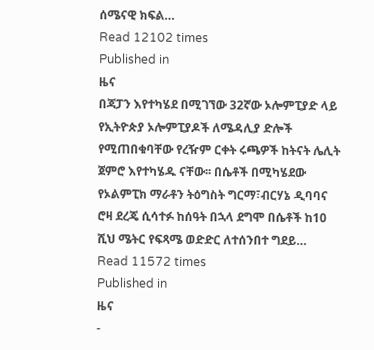ሰሜናዊ ክፍል…
Read 12102 times
Published in
ዜና
በጃፓን እየተካሄደ በሚገኘው 32ኛው ኦሎምፒያድ ላይ የኢትዮጵያ ኦሎምፒያዶች ለሜዳሊያ ድሎች የሚጠበቁባቸው የረዥም ርቀት ሩጫዎች ከትናት ሌሊት ጀምሮ እየተካሄዱ ናቸው፡፡ በሴቶች በሚካሄደው የኦልምፒክ ማራቶን ትዕግስት ግርማ፣ብርሃኔ ዲባባና ሮዛ ደረጄ ሲሳተፉ ከሰዓት በኋላ ደግሞ በሴቶች ከ10 ሺህ ሜትር የፍጻሜ ወድድር ለተሰንበተ ግደይ…
Read 11572 times
Published in
ዜና
-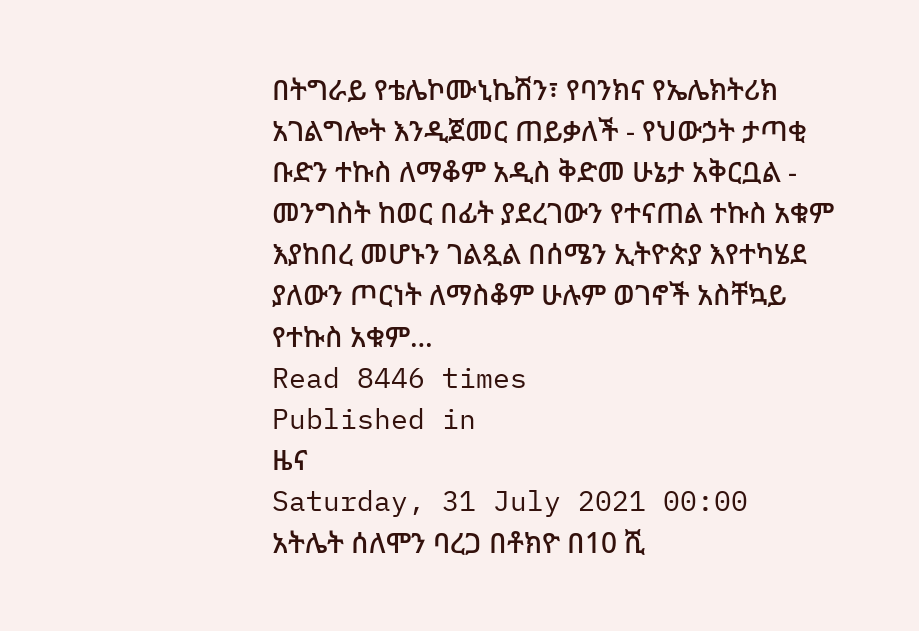በትግራይ የቴሌኮሙኒኬሽን፣ የባንክና የኤሌክትሪክ አገልግሎት እንዲጀመር ጠይቃለች - የህውኃት ታጣቂ ቡድን ተኩስ ለማቆም አዲስ ቅድመ ሁኔታ አቅርቧል - መንግስት ከወር በፊት ያደረገውን የተናጠል ተኩስ አቁም እያከበረ መሆኑን ገልጿል በሰሜን ኢትዮጵያ እየተካሄደ ያለውን ጦርነት ለማስቆም ሁሉም ወገኖች አስቸኳይ የተኩስ አቁም…
Read 8446 times
Published in
ዜና
Saturday, 31 July 2021 00:00
አትሌት ሰለሞን ባረጋ በቶክዮ በ10 ሺ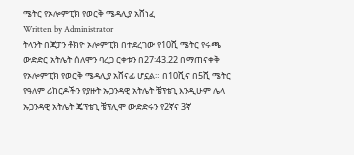ሜትር የኦሎምፒክ የወርቅ ሜዳሊያ አሸነፈ
Written by Administrator
ትላንት በጃፓን ቶክዮ ኦሎምፒክ በተደረገው የ10ሺ ሜትር የሩጫ ውድድር አትሌት ሰለሞን ባረጋ ርቀቱን በ27፡43.22 በማጠናቀቅ የኦሎምፒክ የወርቅ ሜዳሊያ አሸናፊ ሆኗል። በ10ሺና በ5ሺ ሜትር የዓለም ሪከርዶችን የያዙት ኡጋንዳዊ አትሌት ቼፕቴጊ እንዲሁም ሌላ ኡጋንዳዊ አትሌት ጄፕቴጊ ቼፕሊሞ ውድድሩን የ2ኛና 3ኛ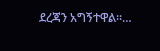ደረጃን አግኝተዋል።…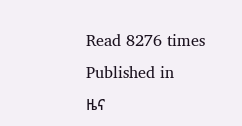Read 8276 times
Published in
ዜና